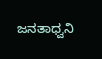ಜನತಾಧ್ವನಿ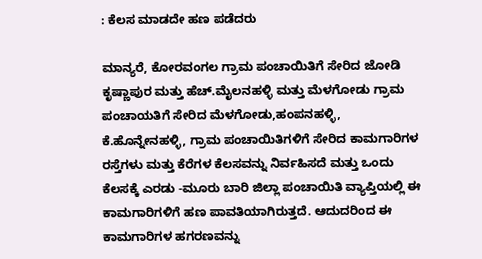: ಕೆಲಸ ಮಾಡದೇ ಹಣ ಪಡೆದರು

ಮಾನ್ಯರೆ, ಕೋರವಂಗಲ ಗ್ರಾಮ ಪಂಚಾಯಿತಿಗೆ ಸೇರಿದ ಜೋಡಿ ಕೃಷ್ಣಾಪುರ ಮತ್ತು ಹೆಚ್‌.ಮೈಲನಹಳ್ಳಿ ಮತ್ತು ಮೆಳಗೋಡು ಗ್ರಾಮ ಪಂಚಾಯತಿಗೆ ಸೇರಿದ ಮೆಳಗೋಡು,ಹಂಪನಹಳ್ಳಿ, ಕೆ.ಹೊನ್ನೇನಹಳ್ಳಿ, ಗ್ರಾಮ ಪಂಚಾಯಿತಿಗಳಿಗೆ ಸೇರಿದ ಕಾಮಗಾರಿಗಳ ರಸ್ತೆಗಳು ಮತ್ತು ಕೆರೆಗಳ ಕೆಲಸವನ್ನು ನಿರ್ವಹಿಸದೆ ಮತ್ತು ಒಂದು ಕೆಲಸಕ್ಕೆ ಎರಡು -ಮೂರು ಬಾರಿ ಜಿಲ್ಲಾ ಪಂಚಾಯಿತಿ ವ್ಯಾಪ್ತಿಯಲ್ಲಿ ಈ ಕಾಮಗಾರಿಗಳಿಗೆ ಹಣ ಪಾವತಿಯಾಗಿರುತ್ತದೆ. ಆದುದರಿಂದ ಈ ಕಾಮಗಾರಿಗಳ ಹಗರಣವನ್ನು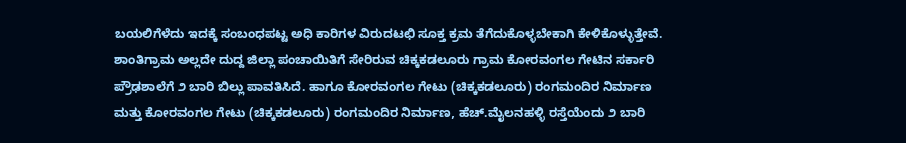ಬಯಲಿಗೆಳೆದು ಇದಕ್ಕೆ ಸಂಬಂಧಪಟ್ಟ ಅಧಿ ಕಾರಿಗಳ ವಿರುದಟಛಿ ಸೂಕ್ತ ಕ್ರಮ ತೆಗೆದುಕೊಳ್ಳಬೇಕಾಗಿ ಕೇಳಿಕೊಳ್ಳುತ್ತೇವೆ. ಶಾಂತಿಗ್ರಾಮ ಅಲ್ಲದೇ ದುದ್ದ ಜಿಲ್ಲಾ ಪಂಚಾಯಿತಿಗೆ ಸೇರಿರುವ ಚಿಕ್ಕಕಡಲೂರು ಗ್ರಾಮ ಕೋರವಂಗಲ ಗೇಟಿನ ಸರ್ಕಾರಿ ಪ್ರೌಢಶಾಲೆಗೆ ೨ ಬಾರಿ ಬಿಲ್ಲು ಪಾವತಿಸಿದೆ. ಹಾಗೂ ಕೋರವಂಗಲ ಗೇಟು (ಚಿಕ್ಕಕಡಲೂರು) ರಂಗಮಂದಿರ ನಿರ್ಮಾಣ ಮತ್ತು ಕೋರವಂಗಲ ಗೇಟು (ಚಿಕ್ಕಕಡಲೂರು) ರಂಗಮಂದಿರ ನಿರ್ಮಾಣ, ಹೆಚ್‌.ಮೈಲನಹಳ್ಳಿ ರಸ್ತೆಯೆಂದು ೨ ಬಾರಿ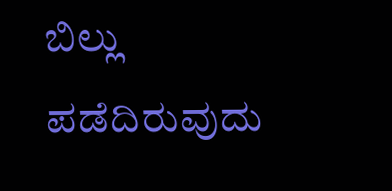ಬಿಲ್ಲು ಪಡೆದಿರುವುದು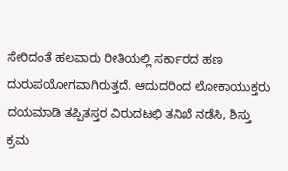ಸೇರಿದಂತೆ ಹಲವಾರು ರೀತಿಯಲ್ಲಿ ಸರ್ಕಾರದ ಹಣ ದುರುಪಯೋಗವಾಗಿರುತ್ತದೆ. ಆದುದರಿಂದ ಲೋಕಾಯುಕ್ತರು ದಯಮಾಡಿ ತಪ್ಪಿತಸ್ತರ ವಿರುದಟಛಿ ತನಿಖೆ ನಡೆಸಿ, ಶಿಸ್ತು ಕ್ರಮ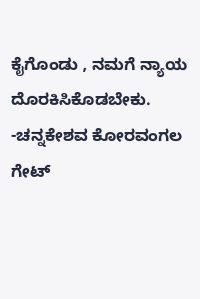ಕೈಗೊಂಡು , ನಮಗೆ ನ್ಯಾಯ ದೊರಕಿಸಿಕೊಡಬೇಕು. -ಚನ್ನಕೇಶವ ಕೋರವಂಗಲ ಗೇಟ್‌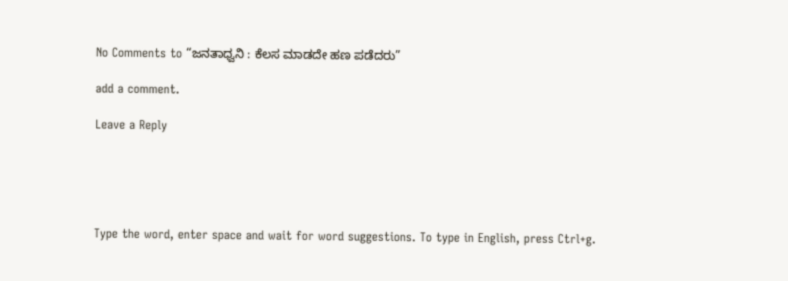No Comments to “ಜನತಾಧ್ವನಿ : ಕೆಲಸ ಮಾಡದೇ ಹಣ ಪಡೆದರು”

add a comment.

Leave a Reply





Type the word, enter space and wait for word suggestions. To type in English, press Ctrl+g.